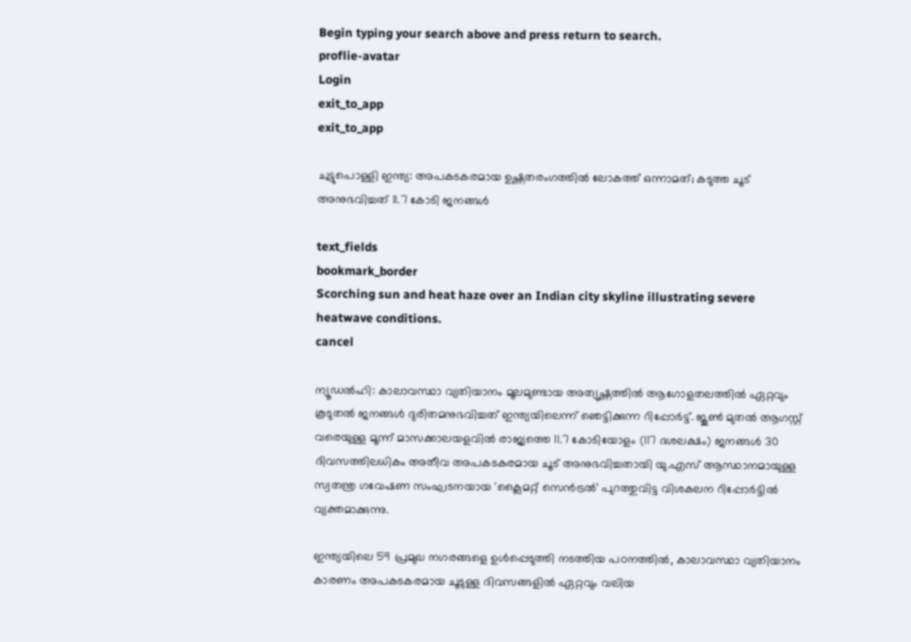Begin typing your search above and press return to search.
proflie-avatar
Login
exit_to_app
exit_to_app

ചുട്ടുപൊള്ളി ഇന്ത്യ: അപകടകരമായ ഉഷ്ണതരംഗത്തിൽ ലോകത്ത് ഒന്നാമത്; കടുത്ത ചൂട് അനുഭവിച്ചത് 11.7 കോടി ജനങ്ങൾ

text_fields
bookmark_border
Scorching sun and heat haze over an Indian city skyline illustrating severe heatwave conditions.
cancel

ന്യൂഡൽഹി: കാലാവസ്ഥാ വ്യതിയാനം മൂലമുണ്ടായ അത്യുഷ്ണത്തിൽ ആഗോളതലത്തിൽ ഏറ്റവും കൂടുതൽ ജനങ്ങൾ ദുരിതമനുഭവിച്ചത് ഇന്ത്യയിലെന്ന് ഞെട്ടിക്കുന്ന റിപ്പോർട്ട്. ജൂൺ മുതൽ ആഗസ്റ്റ് വരെയുള്ള മൂന്ന് മാസക്കാലയളവിൽ രാജ്യത്തെ 11.7 കോടിയോളം (117 ദശലക്ഷം) ജനങ്ങൾ 30 ദിവസത്തിലധികം അതീവ അപകടകരമായ ചൂട് അനുഭവിച്ചതായി യു.എസ് ആസ്ഥാനമായുള്ള സ്വതന്ത്ര ഗവേഷണ സംഘടനയായ 'ക്ലൈമറ്റ് സെൻട്രൽ' പുറത്തുവിട്ട വിശകലന റിപ്പോർട്ടിൽ വ്യക്തമാക്കുന്നു.

ഇന്ത്യയിലെ 59 പ്രമുഖ നഗരങ്ങളെ ഉൾപ്പെടുത്തി നടത്തിയ പഠനത്തിൽ, കാലാവസ്ഥാ വ്യതിയാനം കാരണം അപകടകരമായ ചൂടുള്ള ദിവസങ്ങളിൽ ഏറ്റവും വലിയ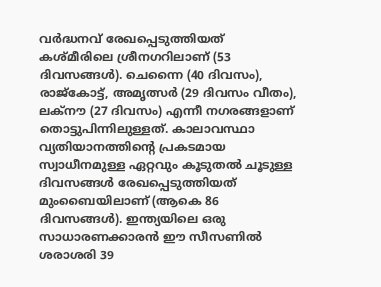വർദ്ധനവ് രേഖപ്പെടുത്തിയത് കശ്മീരിലെ ശ്രീനഗറിലാണ് (53 ദിവസങ്ങൾ). ചെന്നൈ (40 ദിവസം), രാജ്‌കോട്ട്, അമൃത്സർ (29 ദിവസം വീതം), ലക്നൗ (27 ദിവസം) എന്നീ നഗരങ്ങളാണ് തൊട്ടുപിന്നിലുള്ളത്. കാലാവസ്ഥാ വ്യതിയാനത്തിന്റെ പ്രകടമായ സ്വാധീനമുള്ള ഏറ്റവും കൂടുതൽ ചൂടുള്ള ദിവസങ്ങൾ രേഖപ്പെടുത്തിയത് മുംബൈയിലാണ് (ആകെ 86 ദിവസങ്ങൾ). ഇന്ത്യയിലെ ഒരു സാധാരണക്കാരൻ ഈ സീസണിൽ ശരാശരി 39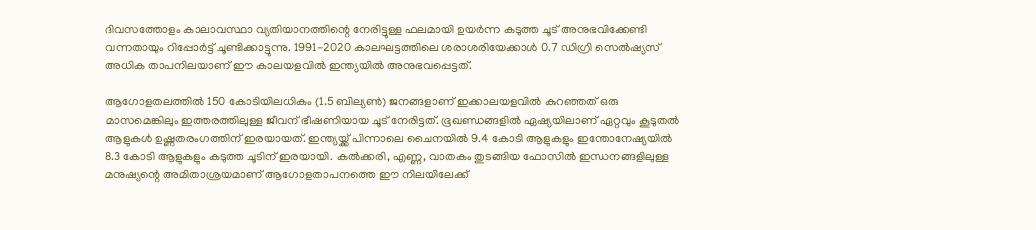ദിവസത്തോളം കാലാവസ്ഥാ വ്യതിയാനത്തിന്റെ നേരിട്ടുള്ള ഫലമായി ഉയർന്ന കടുത്ത ചൂട് അനുഭവിക്കേണ്ടി വന്നതായും റിപ്പോർട്ട് ചൂണ്ടിക്കാട്ടുന്നു. 1991-2020 കാലഘട്ടത്തിലെ ശരാശരിയേക്കാൾ 0.7 ഡിഗ്രി സെൽഷ്യസ് അധിക താപനിലയാണ് ഈ കാലയളവിൽ ഇന്ത്യയിൽ അനുഭവപ്പെട്ടത്.

ആഗോളതലത്തിൽ 150 കോടിയിലധികം (1.5 ബില്യൺ) ജനങ്ങളാണ് ഇക്കാലയളവിൽ കുറഞ്ഞത് ഒരു മാസമെങ്കിലും ഇത്തരത്തിലുള്ള ജീവന് ഭീഷണിയായ ചൂട് നേരിട്ടത്. ഭൂഖണ്ഡങ്ങളിൽ ഏഷ്യയിലാണ് ഏറ്റവും കൂടുതൽ ആളുകൾ ഉഷ്ണതരംഗത്തിന് ഇരയായത്. ഇന്ത്യയ്ക്ക് പിന്നാലെ ചൈനയിൽ 9.4 കോടി ആളുകളും ഇന്തോനേഷ്യയിൽ 8.3 കോടി ആളുകളും കടുത്ത ചൂടിന് ഇരയായി. കൽക്കരി, എണ്ണ, വാതകം തുടങ്ങിയ ഫോസിൽ ഇന്ധനങ്ങളിലുള്ള മനുഷ്യന്റെ അമിതാശ്രയമാണ് ആഗോളതാപനത്തെ ഈ നിലയിലേക്ക്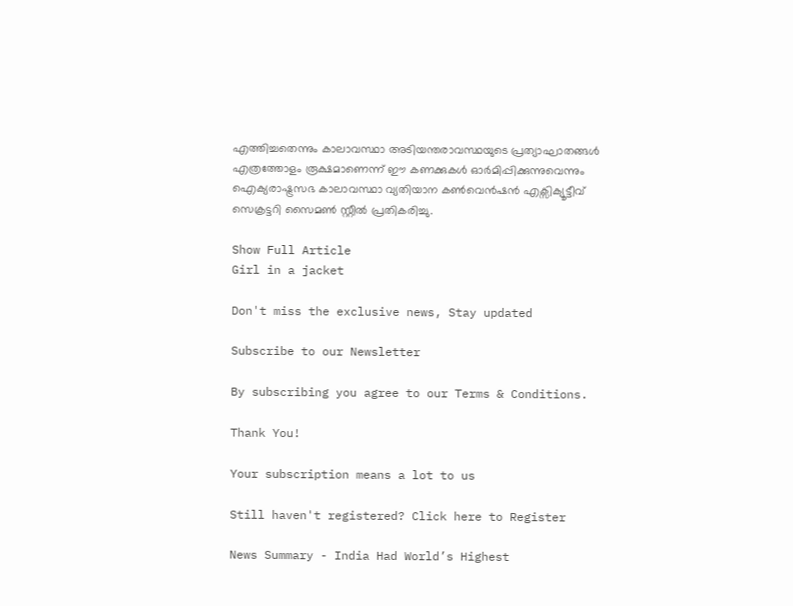എത്തിച്ചതെന്നും കാലാവസ്ഥാ അടിയന്തരാവസ്ഥയുടെ പ്രത്യാഘാതങ്ങൾ എത്രത്തോളം രൂക്ഷമാണെന്ന് ഈ കണക്കുകൾ ഓർമിപ്പിക്കുന്നുവെന്നും ഐക്യരാഷ്ട്രസഭ കാലാവസ്ഥാ വ്യതിയാന കൺവെൻഷൻ എക്സിക്യൂട്ടീവ് സെക്രട്ടറി സൈമൺ സ്റ്റീൽ പ്രതികരിച്ചു.

Show Full Article
Girl in a jacket

Don't miss the exclusive news, Stay updated

Subscribe to our Newsletter

By subscribing you agree to our Terms & Conditions.

Thank You!

Your subscription means a lot to us

Still haven't registered? Click here to Register

News Summary - India Had World’s Highest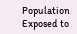Population Exposed to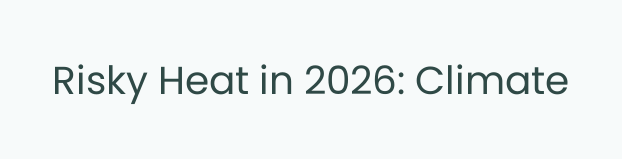Risky Heat in 2026: Climate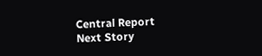Central Report
Next Story